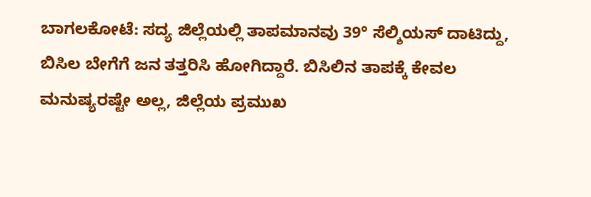ಬಾಗಲಕೋಟೆ: ಸದ್ಯ ಜಿಲ್ಲೆಯಲ್ಲಿ ತಾಪಮಾನವು 39° ಸೆಲ್ಶಿಯಸ್ ದಾಟಿದ್ದು, ಬಿಸಿಲ ಬೇಗೆಗೆ ಜನ ತತ್ತರಿಸಿ ಹೋಗಿದ್ದಾರೆ. ಬಿಸಿಲಿನ ತಾಪಕ್ಕೆ ಕೇವಲ ಮನುಷ್ಯರಷ್ಟೇ ಅಲ್ಲ, ಜಿಲ್ಲೆಯ ಪ್ರಮುಖ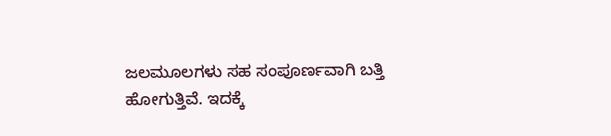ಜಲಮೂಲಗಳು ಸಹ ಸಂಪೂರ್ಣವಾಗಿ ಬತ್ತಿ ಹೋಗುತ್ತಿವೆ. ಇದಕ್ಕೆ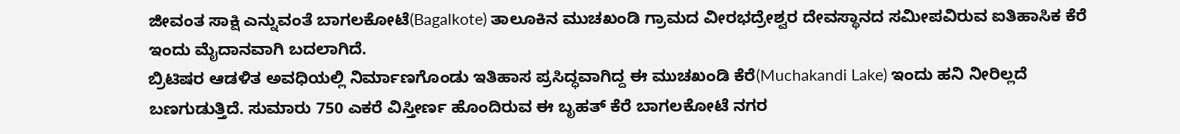ಜೀವಂತ ಸಾಕ್ಷಿ ಎನ್ನುವಂತೆ ಬಾಗಲಕೋಟೆ(Bagalkote) ತಾಲೂಕಿನ ಮುಚಖಂಡಿ ಗ್ರಾಮದ ವೀರಭದ್ರೇಶ್ವರ ದೇವಸ್ಥಾನದ ಸಮೀಪವಿರುವ ಐತಿಹಾಸಿಕ ಕೆರೆ ಇಂದು ಮೈದಾನವಾಗಿ ಬದಲಾಗಿದೆ.
ಬ್ರಿಟಿಷರ ಆಡಳಿತ ಅವಧಿಯಲ್ಲಿ ನಿರ್ಮಾಣಗೊಂಡು ಇತಿಹಾಸ ಪ್ರಸಿದ್ಧವಾಗಿದ್ದ ಈ ಮುಚಖಂಡಿ ಕೆರೆ(Muchakandi Lake) ಇಂದು ಹನಿ ನೀರಿಲ್ಲದೆ ಬಣಗುಡುತ್ತಿದೆ. ಸುಮಾರು 750 ಎಕರೆ ವಿಸ್ತೀರ್ಣ ಹೊಂದಿರುವ ಈ ಬೃಹತ್ ಕೆರೆ ಬಾಗಲಕೋಟೆ ನಗರ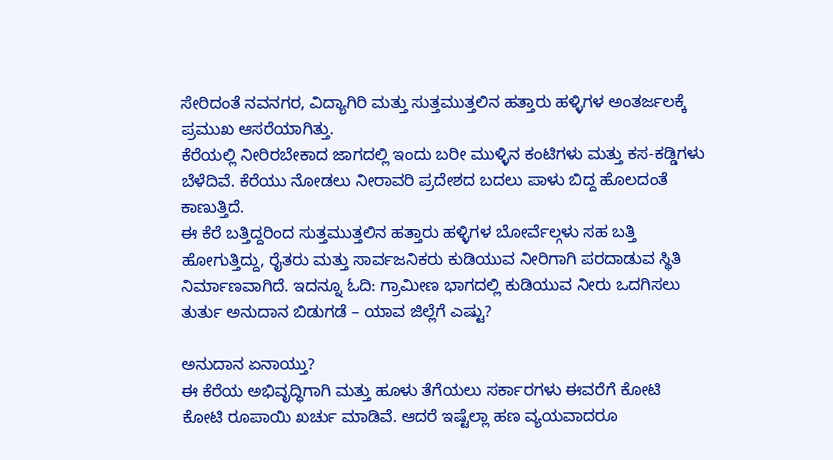ಸೇರಿದಂತೆ ನವನಗರ, ವಿದ್ಯಾಗಿರಿ ಮತ್ತು ಸುತ್ತಮುತ್ತಲಿನ ಹತ್ತಾರು ಹಳ್ಳಿಗಳ ಅಂತರ್ಜಲಕ್ಕೆ ಪ್ರಮುಖ ಆಸರೆಯಾಗಿತ್ತು.
ಕೆರೆಯಲ್ಲಿ ನೀರಿರಬೇಕಾದ ಜಾಗದಲ್ಲಿ ಇಂದು ಬರೀ ಮುಳ್ಳಿನ ಕಂಟಿಗಳು ಮತ್ತು ಕಸ-ಕಡ್ಡಿಗಳು ಬೆಳೆದಿವೆ. ಕೆರೆಯು ನೋಡಲು ನೀರಾವರಿ ಪ್ರದೇಶದ ಬದಲು ಪಾಳು ಬಿದ್ದ ಹೊಲದಂತೆ ಕಾಣುತ್ತಿದೆ.
ಈ ಕೆರೆ ಬತ್ತಿದ್ದರಿಂದ ಸುತ್ತಮುತ್ತಲಿನ ಹತ್ತಾರು ಹಳ್ಳಿಗಳ ಬೋರ್ವೆಲ್ಗಳು ಸಹ ಬತ್ತಿ ಹೋಗುತ್ತಿದ್ದು, ರೈತರು ಮತ್ತು ಸಾರ್ವಜನಿಕರು ಕುಡಿಯುವ ನೀರಿಗಾಗಿ ಪರದಾಡುವ ಸ್ಥಿತಿ ನಿರ್ಮಾಣವಾಗಿದೆ. ಇದನ್ನೂ ಓದಿ: ಗ್ರಾಮೀಣ ಭಾಗದಲ್ಲಿ ಕುಡಿಯುವ ನೀರು ಒದಗಿಸಲು ತುರ್ತು ಅನುದಾನ ಬಿಡುಗಡೆ – ಯಾವ ಜಿಲ್ಲೆಗೆ ಎಷ್ಟು?

ಅನುದಾನ ಏನಾಯ್ತು?
ಈ ಕೆರೆಯ ಅಭಿವೃದ್ಧಿಗಾಗಿ ಮತ್ತು ಹೂಳು ತೆಗೆಯಲು ಸರ್ಕಾರಗಳು ಈವರೆಗೆ ಕೋಟಿ ಕೋಟಿ ರೂಪಾಯಿ ಖರ್ಚು ಮಾಡಿವೆ. ಆದರೆ ಇಷ್ಟೆಲ್ಲಾ ಹಣ ವ್ಯಯವಾದರೂ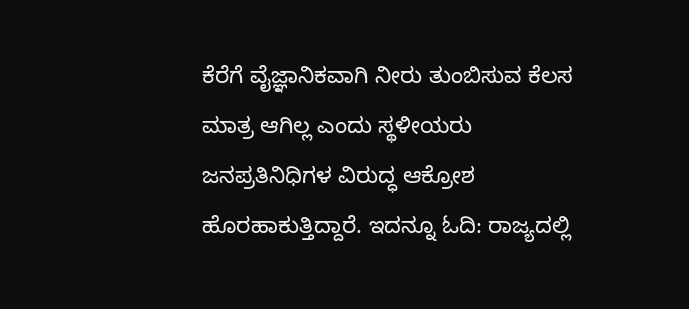ಕೆರೆಗೆ ವೈಜ್ಞಾನಿಕವಾಗಿ ನೀರು ತುಂಬಿಸುವ ಕೆಲಸ ಮಾತ್ರ ಆಗಿಲ್ಲ ಎಂದು ಸ್ಥಳೀಯರು ಜನಪ್ರತಿನಿಧಿಗಳ ವಿರುದ್ಧ ಆಕ್ರೋಶ ಹೊರಹಾಕುತ್ತಿದ್ದಾರೆ. ಇದನ್ನೂ ಓದಿ: ರಾಜ್ಯದಲ್ಲಿ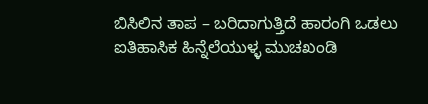ಬಿಸಿಲಿನ ತಾಪ – ಬರಿದಾಗುತ್ತಿದೆ ಹಾರಂಗಿ ಒಡಲು
ಐತಿಹಾಸಿಕ ಹಿನ್ನೆಲೆಯುಳ್ಳ ಮುಚಖಂಡಿ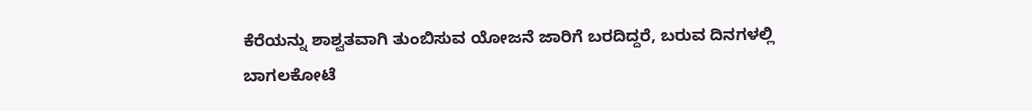ಕೆರೆಯನ್ನು ಶಾಶ್ವತವಾಗಿ ತುಂಬಿಸುವ ಯೋಜನೆ ಜಾರಿಗೆ ಬರದಿದ್ದರೆ, ಬರುವ ದಿನಗಳಲ್ಲಿ ಬಾಗಲಕೋಟೆ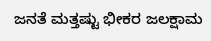ಜನತೆ ಮತ್ತಷ್ಟು ಭೀಕರ ಜಲಕ್ಷಾಮ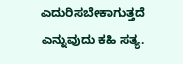ಎದುರಿಸಬೇಕಾಗುತ್ತದೆ ಎನ್ನುವುದು ಕಹಿ ಸತ್ಯ.